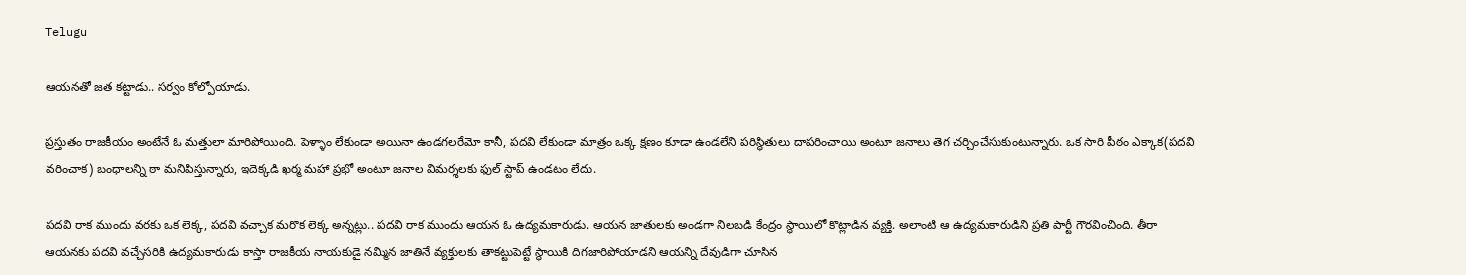Telugu

ఆయనతో జత కట్టాడు.. సర్వం కోల్పోయాడు.

ప్రస్తుతం రాజకీయం అంటేనే ఓ మత్తులా మారిపోయింది. పెళ్ళాం లేకుండా అయినా ఉండగలరేమో కానీ, పదవి లేకుండా మాత్రం ఒక్క క్షణం కూడా ఉండలేని పరిస్థితులు దాపరించాయి అంటూ జనాలు తెగ చర్చించేసుకుంటున్నారు. ఒక సారి పీఠం ఎక్కాక(పదవి వరించాక) బంధాలన్ని ఠా మనిపిస్తున్నారు, ఇదెక్కడి ఖర్మ మహా ప్రభో అంటూ జనాల విమర్శలకు ఫుల్ స్టాప్ ఉండటం లేదు.

పదవి రాక ముందు వరకు ఒక లెక్క, పదవి వచ్చాక మరొక లెక్క అన్నట్లు.. పదవి రాక ముందు ఆయన ఓ ఉద్యమకారుడు. ఆయన జాతులకు అండగా నిలబడి కేంద్రం స్థాయిలో కొట్లాడిన వ్యక్తి. అలాంటి ఆ ఉద్యమకారుడిని ప్రతి పార్టీ గౌరవించింది. తీరా ఆయనకు పదవి వచ్చేసరికి ఉద్యమకారుడు కాస్తా రాజకీయ నాయకుడై నమ్మిన జాతినే వ్యక్తులకు తాకట్టుపెట్టే స్థాయికి దిగజారిపోయాడని ఆయన్ని దేవుడిగా చూసిన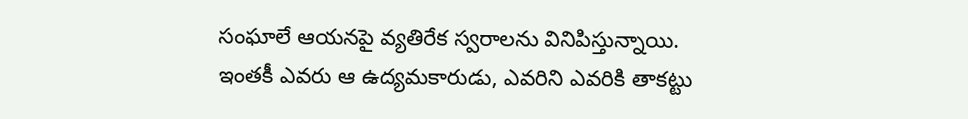సంఘాలే ఆయనపై వ్యతిరేక స్వరాలను వినిపిస్తున్నాయి. ఇంతకీ ఎవరు ఆ ఉద్యమకారుడు, ఎవరిని ఎవరికి తాకట్టు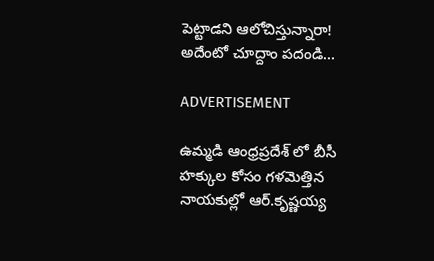పెట్టాడని ఆలోచిస్తున్నారా! అదేంటో చూద్దాం పదండి…

ADVERTISEMENT

ఉమ్మడి ఆంధ్రప్రదేశ్ లో బీసీ హక్కుల కోసం గళమెత్తిన నాయకుల్లో ఆర్.కృష్ణయ్య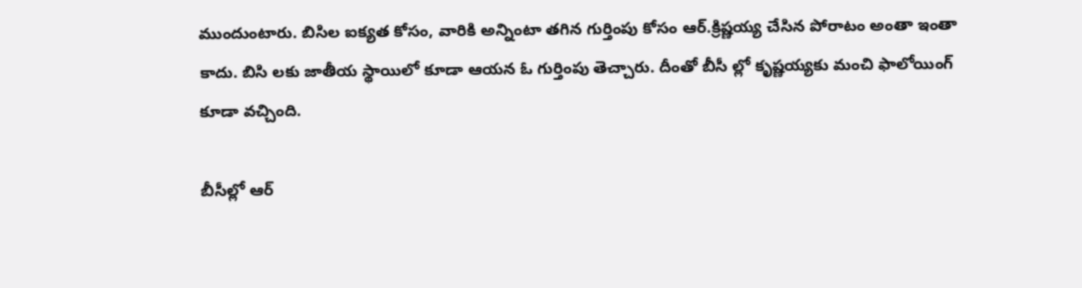ముందుంటారు. బిసిల ఐక్యత కోసం, వారికి అన్నింటా తగిన గుర్తింపు కోసం ఆర్.క్రిష్ణయ్య చేసిన పోరాటం అంతా ఇంతా కాదు. బిసి లకు జాతీయ స్థాయిలో కూడా ఆయన ఓ గుర్తింపు తెచ్చారు. దీంతో బీసీ ల్లో కృష్ణయ్యకు మంచి ఫాలోయింగ్ కూడా వచ్చింది.

బీసీల్లో ఆర్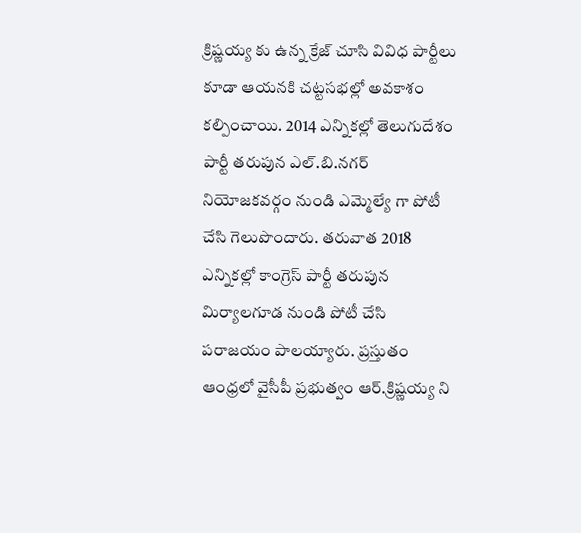క్రిష్ణయ్య కు ఉన్న క్రేజ్ చూసి వివిధ పార్టీలు కూడా ఆయనకి చట్టసభల్లో అవకాశం కల్పించాయి. 2014 ఎన్నికల్లో తెలుగుదేశం పార్టీ తరుపున ఎల్.బి.నగర్ నియోజకవర్గం నుండి ఎమ్మెల్యే గా పోటీ చేసి గెలుపొందారు. తరువాత 2018 ఎన్నికల్లో కాంగ్రెస్ పార్టీ తరుపున మిర్యాలగూడ నుండి పోటీ చేసి పరాజయం పాలయ్యారు. ప్రస్తుతం ఆంధ్రలో వైసీపీ ప్రభుత్వం ఆర్.క్రిష్ణయ్య ని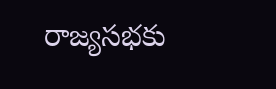రాజ్యసభకు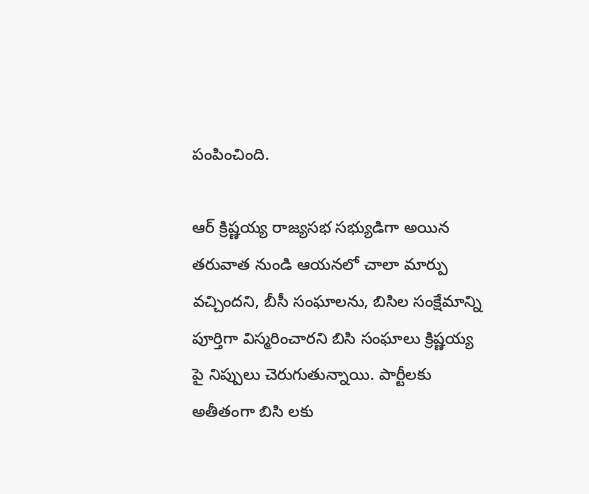పంపించింది.

ఆర్ క్రిష్ణయ్య రాజ్యసభ సభ్యుడిగా అయిన తరువాత నుండి ఆయనలో చాలా మార్పు వచ్చిందని, బీసీ సంఘాలను, బిసిల సంక్షేమాన్ని పూర్తిగా విస్మరించారని బిసి సంఘాలు క్రిష్ణయ్య పై నిప్పులు చెరుగుతున్నాయి. పార్టీలకు అతీతంగా బిసి లకు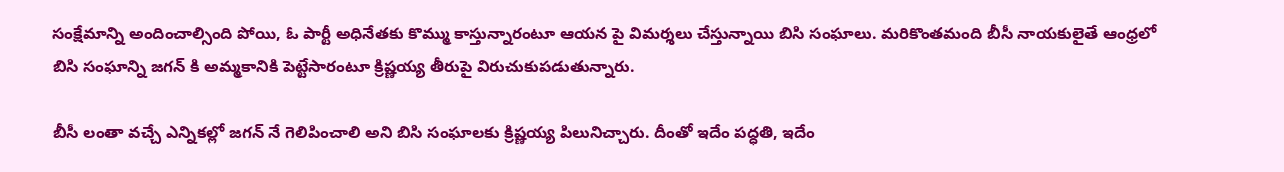సంక్షేమాన్ని అందించాల్సింది పోయి, ఓ పార్టీ అధినేతకు కొమ్ము కాస్తున్నారంటూ ఆయన పై విమర్శలు చేస్తున్నాయి బిసి సంఘాలు. మరికొంతమంది బీసీ నాయకులైతే ఆంధ్రలో బిసి సంఘాన్ని జగన్ కి అమ్మకానికి పెట్టేసారంటూ క్రిష్ణయ్య తీరుపై విరుచుకుపడుతున్నారు.

బీసీ లంతా వచ్చే ఎన్నికల్లో జగన్ నే గెలిపించాలి అని బిసి సంఘాలకు క్రిష్ణయ్య పిలునిచ్చారు. దీంతో ఇదేం పద్ధతి, ఇదేం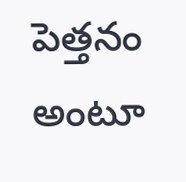పెత్తనం అంటూ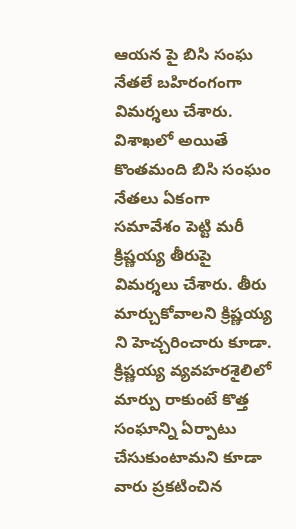ఆయన పై బిసి సంఘ నేతలే బహిరంగంగా విమర్శలు చేశారు. విశాఖలో అయితే కొంతమంది బిసి సంఘం నేతలు ఏకంగా సమావేశం పెట్టి మరీ క్రిష్ణయ్య తీరుపై విమర్శలు చేశారు. తీరు మార్చుకోవాలని క్రిష్ణయ్య ని హెచ్చరించారు కూడా. క్రిష్ణయ్య వ్యవహరశైలిలో మార్పు రాకుంటే కొత్త సంఘాన్ని ఏర్పాటు చేసుకుంటామని కూడా వారు ప్రకటించిన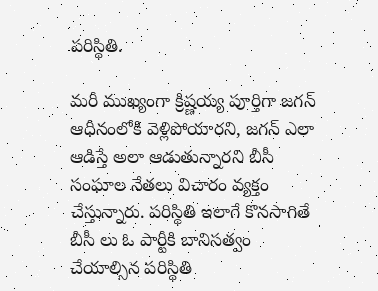పరిస్థితి.

మరీ ముఖ్యంగా క్రిష్ణయ్య పూర్తిగా జగన్ ఆధీనంలోకి వెళ్లిపోయారని, జగన్ ఎలా ఆడిస్తే అలా ఆడుతున్నారని బీసీ సంఘాల నేతలు విచారం వ్యక్తం చేస్తున్నారు. పరిస్థితి ఇలాగే కొనసాగితే బీసీ లు ఓ పార్టీకి బానిసత్వం చేయాల్సిన పరిస్థితి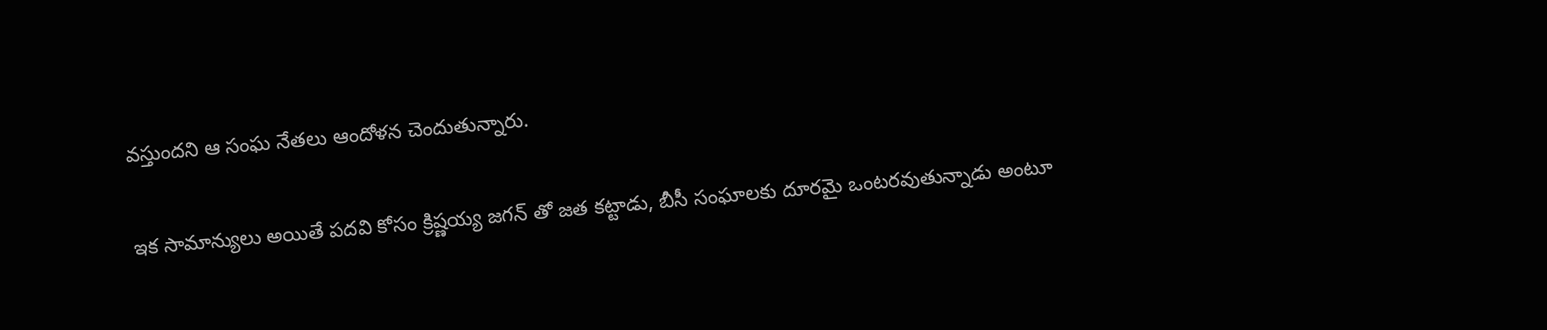వస్తుందని ఆ సంఘ నేతలు ఆందోళన చెందుతున్నారు.

ఇక సామాన్యులు అయితే పదవి కోసం క్రిష్ణయ్య జగన్ తో జత కట్టాడు, బీసీ సంఘాలకు దూరమై ఒంటరవుతున్నాడు అంటూ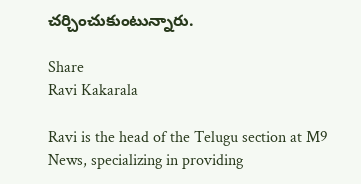చర్చించుకుంటున్నారు.

Share
Ravi Kakarala

Ravi is the head of the Telugu section at M9 News, specializing in providing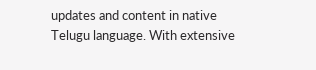updates and content in native Telugu language. With extensive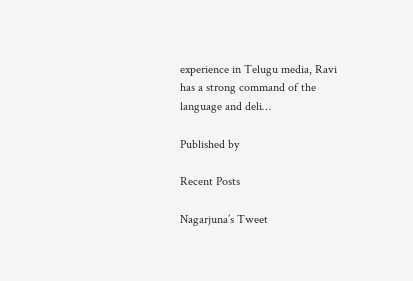experience in Telugu media, Ravi has a strong command of the language and deli…

Published by

Recent Posts

Nagarjuna’s Tweet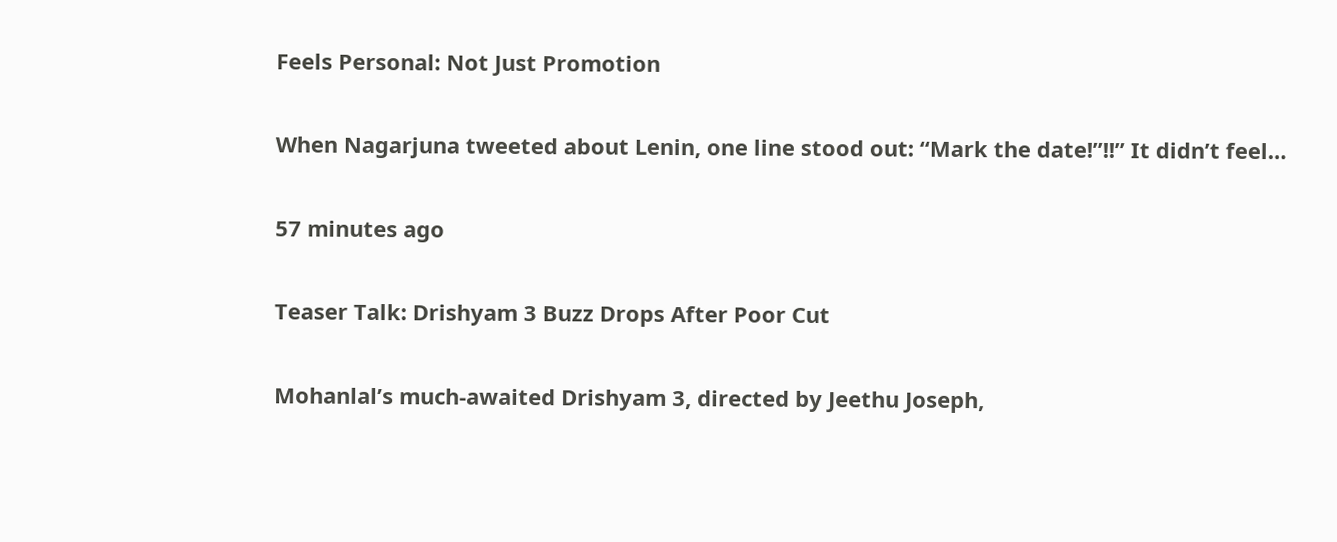Feels Personal: Not Just Promotion

When Nagarjuna tweeted about Lenin, one line stood out: “Mark the date!”!!” It didn’t feel…

57 minutes ago

Teaser Talk: Drishyam 3 Buzz Drops After Poor Cut

Mohanlal’s much-awaited Drishyam 3, directed by Jeethu Joseph,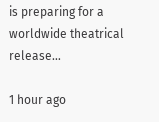is preparing for a worldwide theatrical release…

1 hour ago